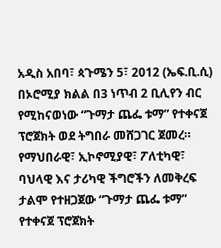አዲስ አበባ፣ ጳጉሜን 5፣ 2012 (ኤፍ.ቢ.ሲ) በኦሮሚያ ክልል በ3 ነጥብ 2 ቢሊየን ብር የሚከናወነው “ጉማታ ጨፌ ቱማ” የተቀናጀ ፕሮጀክት ወደ ትግበራ መሸጋገር ጀመረ።
የማህበራዊ፣ ኢኮኖሚያዊ፣ ፖለቲካዊ፣ ባህላዊ እና ታሪካዊ ችግሮችን ለመቅረፍ ታልሞ የተዘጋጀው “ጉማታ ጨፌ ቱማ” የተቀናጀ ፕሮጀክት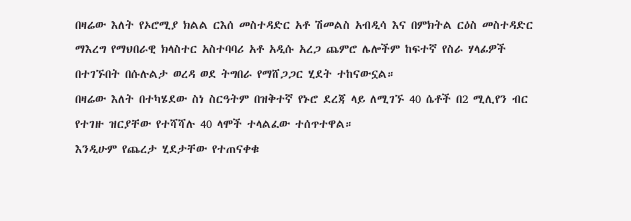በዛሬው እለት የኦሮሚያ ክልል ርእሰ መስተዳድር አቶ ሽመልስ አብዲሳ እና በምክትል ርዕስ መስተዳድር ማእረግ የማህበራዊ ክላስተር አስተባባሪ አቶ አዲሱ አረጋ ጨምሮ ሌሎችም ከፍተኛ የስራ ሃላፊዎች በተገኙበት በሱሉልታ ወረዳ ወደ ትግበራ የማሸጋጋር ሂደት ተከናውኗል።
በዛሬው እለት በተካሄደው ስነ ስርዓትም በዝቅተኛ የኑሮ ደረጃ ላይ ለሚገኙ 40 ሴቶች በ2 ሚሊየን ብር የተገዙ ዝርያቸው የተሻሻሉ 40 ላሞች ተላልፈው ተሰጥተዋል።
እንዲሁም የጨረታ ሂደታቸው የተጠናቀቁ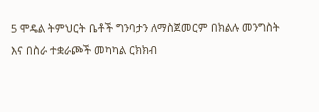5 ሞዴል ትምህርት ቤቶች ግንባታን ለማስጀመርም በክልሉ መንግስት እና በስራ ተቋራጮች መካካል ርክክብ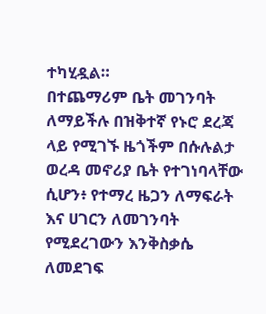ተካሂዷል።
በተጨማሪም ቤት መገንባት ለማይችሉ በዝቅተኛ የኑሮ ደረጃ ላይ የሚገኙ ዜጎችም በሱሉልታ ወረዳ መኖሪያ ቤት የተገነባላቸው ሲሆን፥ የተማረ ዜጋን ለማፍራት እና ሀገርን ለመገንባት የሚደረገውን እንቅስቃሴ ለመደገፍ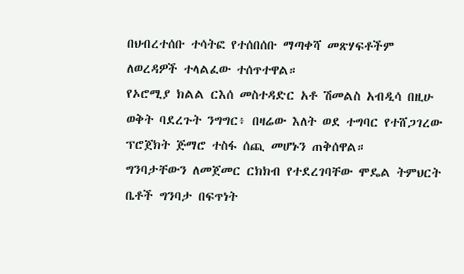በህብረተሰቡ ተሳትፎ የተሰበሰቡ ማጣቀሻ መጽሃፍቶችም ለወረዳዎች ተላልፈው ተሰጥተዋል።
የኦሮሚያ ክልል ርእሰ መስተዳድር አቶ ሽመልስ አብዲሳ በዚሁ ወቅት ባደረጉት ንግግር፥ በዛሬው እለት ወደ ተግባር የተሸጋገረው ፕሮጀክት ጅማሮ ተስፋ ሰጪ መሆኑን ጠቅሰዋል።
ግንባታቸውን ለመጀመር ርክክብ የተደረገባቸው ሞዴል ትምህርት ቤቶች ግንባታ በፍጥነት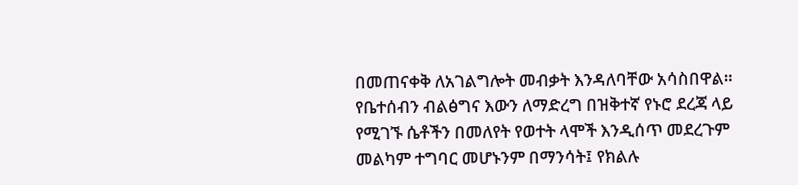በመጠናቀቅ ለአገልግሎት መብቃት እንዳለባቸው አሳስበዋል።
የቤተሰብን ብልፅግና እውን ለማድረግ በዝቅተኛ የኑሮ ደረጃ ላይ የሚገኙ ሴቶችን በመለየት የወተት ላሞች እንዲሰጥ መደረጉም መልካም ተግባር መሆኑንም በማንሳት፤ የክልሉ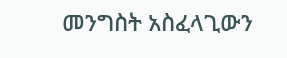መንግስት አስፈላጊውን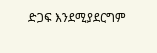ድጋፍ እንደሚያደርግም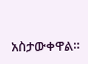አስታውቀዋል።